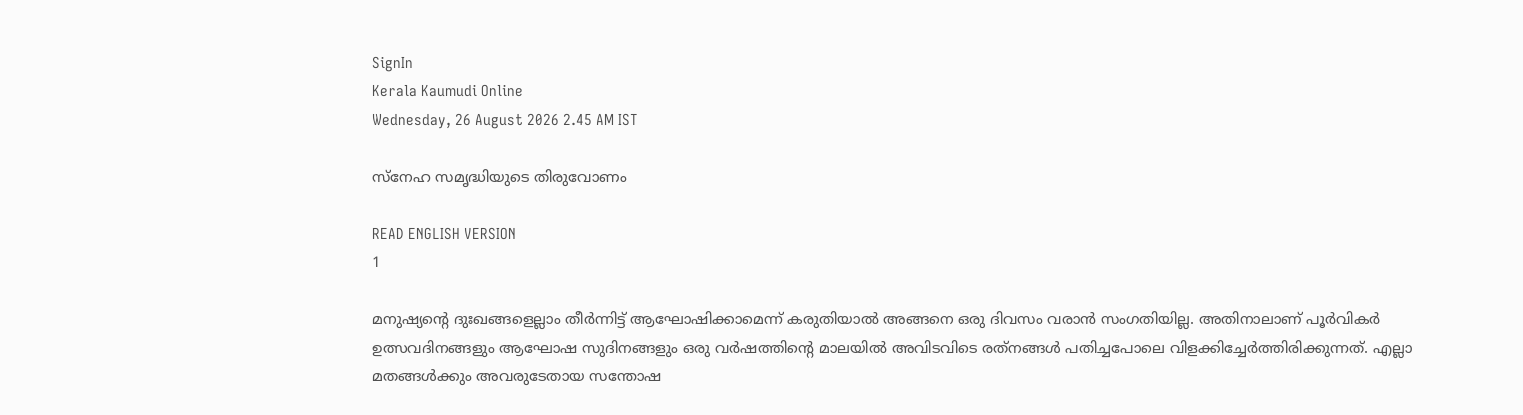SignIn
Kerala Kaumudi Online
Wednesday, 26 August 2026 2.45 AM IST

സ്‌നേഹ സമൃദ്ധിയുടെ തിരുവോണം

READ ENGLISH VERSION
1

മനുഷ്യന്റെ ദുഃഖങ്ങളെല്ലാം തീർന്നിട്ട് ആഘോഷിക്കാമെന്ന് കരുതിയാൽ അങ്ങനെ ഒരു ദിവസം വരാൻ സംഗതിയില്ല. അതിനാലാണ് പൂർവികർ ഉത്സവദിനങ്ങളും ആഘോഷ സുദിനങ്ങളും ഒരു വർഷത്തിന്റെ മാലയിൽ അവിടവിടെ രത്‌നങ്ങൾ പതിച്ചപോലെ വിളക്കിച്ചേർത്തിരിക്കുന്നത്. എല്ലാ മതങ്ങൾക്കും അവരുടേതായ സന്തോഷ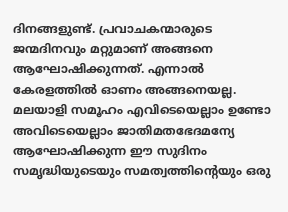ദിനങ്ങളുണ്ട്. പ്രവാചകന്മാരുടെ ജന്മദിനവും മറ്റുമാണ് അങ്ങനെ ആഘോഷിക്കുന്നത്. എന്നാൽ കേരളത്തിൽ ഓണം അങ്ങനെയല്ല. മലയാളി സമൂഹം എവിടെയെല്ലാം ഉണ്ടോ അവിടെയെല്ലാം ജാതിമതഭേദമന്യേ ആഘോഷിക്കുന്ന ഈ സുദിനം സമൃദ്ധിയുടെയും സമത്വത്തിന്റെയും ഒരു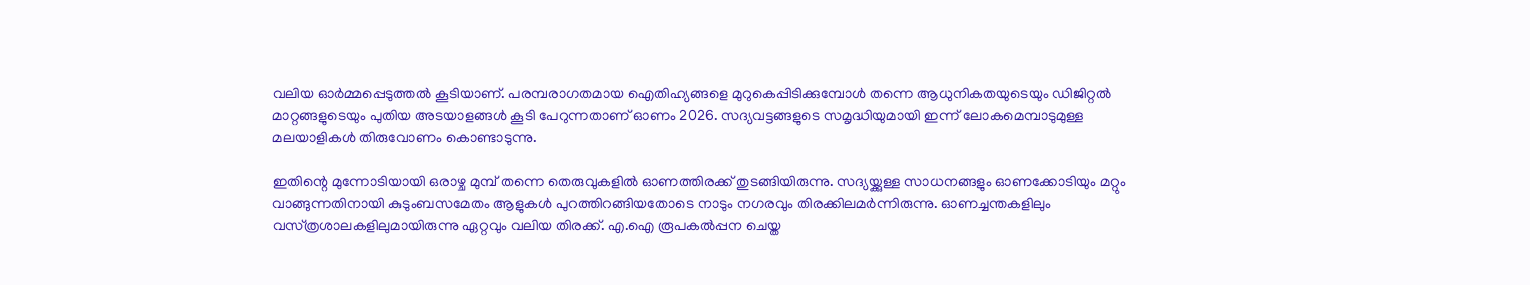വലിയ ഓർമ്മപ്പെടുത്തൽ കൂടിയാണ്. പരമ്പരാഗതമായ ഐതിഹ്യങ്ങളെ മുറുകെപ്പിടിക്കുമ്പോൾ തന്നെ ആധുനികതയുടെയും ഡിജിറ്റൽ മാറ്റങ്ങളുടെയും പുതിയ അടയാളങ്ങൾ കൂടി പേറുന്നതാണ് ഓണം 2026. സദ്യവട്ടങ്ങളുടെ സമൃദ്ധിയുമായി ഇന്ന് ലോകമെമ്പാടുമുള്ള മലയാളികൾ തിരുവോണം കൊണ്ടാടുന്നു.

ഇതിന്റെ മുന്നോടിയായി ഒരാഴ്ച മുമ്പ് തന്നെ തെരുവുകളിൽ ഓണത്തിരക്ക് തുടങ്ങിയിരുന്നു. സദ്യയ്ക്കുള്ള സാധനങ്ങളും ഓണക്കോടിയും മറ്റും വാങ്ങുന്നതിനായി കുടുംബസമേതം ആളുകൾ പുറത്തിറങ്ങിയതോടെ നാടും നഗരവും തിരക്കിലമർന്നിരുന്നു. ഓണച്ചന്തകളിലും വസ്‌ത്രശാലകളിലുമായിരുന്നു ഏറ്റവും വലിയ തിരക്ക്. എ.ഐ രൂപകൽപ്പന ചെയ്ത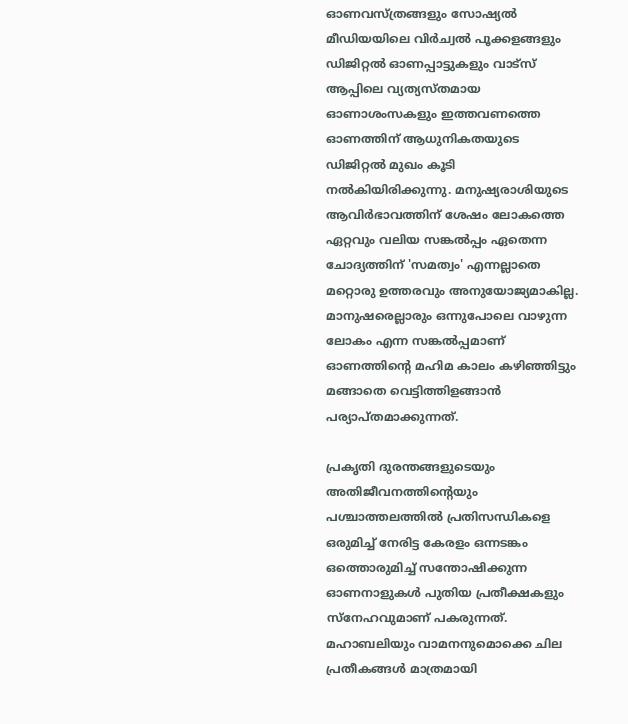ഓണവസ്‌ത്രങ്ങളും സോഷ്യൽ മീഡിയയിലെ വിർച്വൽ പൂക്കളങ്ങളും ഡിജിറ്റൽ ഓണപ്പാട്ടുകളും വാട്സ് ആപ്പിലെ വ്യത്യസ്തമായ ഓണാശംസകളും ഇത്തവണത്തെ ഓണത്തിന് ആധുനികതയുടെ ഡിജിറ്റൽ മുഖം കൂടി നൽകിയിരിക്കുന്നു. മനുഷ്യരാശിയുടെ ആവിർഭാവത്തിന് ശേഷം ലോകത്തെ ഏറ്റവും വലിയ സങ്കൽപ്പം ഏതെന്ന ചോദ്യത്തിന് 'സമത്വം' എന്നല്ലാതെ മറ്റൊരു ഉത്തരവും അനുയോജ്യമാകില്ല. മാനുഷരെല്ലാരും ഒന്നുപോലെ വാഴുന്ന ലോകം എന്ന സങ്കൽപ്പമാണ് ഓണത്തിന്റെ മഹിമ കാലം കഴിഞ്ഞിട്ടും മങ്ങാതെ വെട്ടിത്തിളങ്ങാൻ പര്യാപ്തമാക്കുന്നത്.

പ്രകൃതി ദുരന്തങ്ങളുടെയും അതിജീവനത്തിന്റെയും പശ്ചാത്തലത്തിൽ പ്രതിസന്ധികളെ ഒരുമിച്ച് നേരിട്ട കേരളം ഒന്നടങ്കം ഒത്തൊരുമിച്ച് സന്തോഷിക്കുന്ന ഓണനാളുകൾ പുതിയ പ്രതീക്ഷകളും സ്നേഹവുമാണ് പകരുന്നത്. മഹാബലിയും വാമനനുമൊക്കെ ചില പ്രതീകങ്ങൾ മാത്രമായി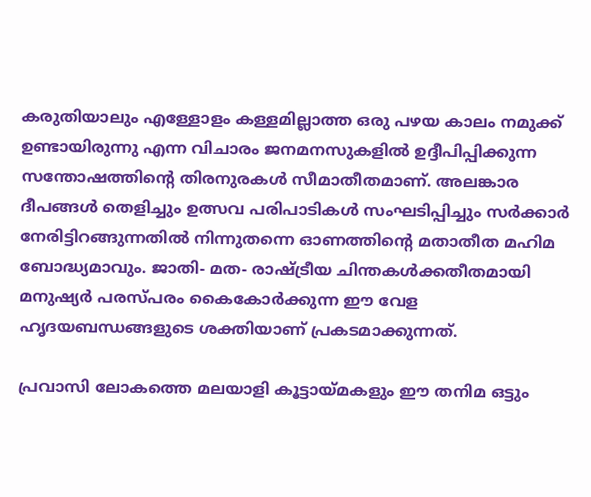കരുതിയാലും എള്ളോളം കള്ളമില്ലാത്ത ഒരു പഴയ കാലം നമുക്ക് ഉണ്ടായിരുന്നു എന്ന വിചാരം ജനമനസുകളിൽ ഉദ്ദീപിപ്പിക്കുന്ന സന്തോഷത്തിന്റെ തിരനുരകൾ സീമാതീതമാണ്. അലങ്കാര ദീപങ്ങൾ തെളിച്ചും ഉത്സവ പരിപാടികൾ സംഘടിപ്പിച്ചും സർക്കാർ നേരിട്ടിറങ്ങുന്നതിൽ നിന്നുതന്നെ ഓണത്തിന്റെ മതാതീത മഹിമ ബോദ്ധ്യമാവും. ജാതി- മത- രാഷ്ട്രീയ ചിന്തകൾക്കതീതമായി മനുഷ്യർ പരസ്പരം കൈകോർക്കുന്ന ഈ വേള ഹൃദയബന്ധങ്ങളുടെ ശക്തിയാണ് പ്രകടമാക്കുന്നത്.

പ്രവാസി ലോകത്തെ മലയാളി കൂട്ടായ്‌മകളും ഈ തനിമ ഒട്ടും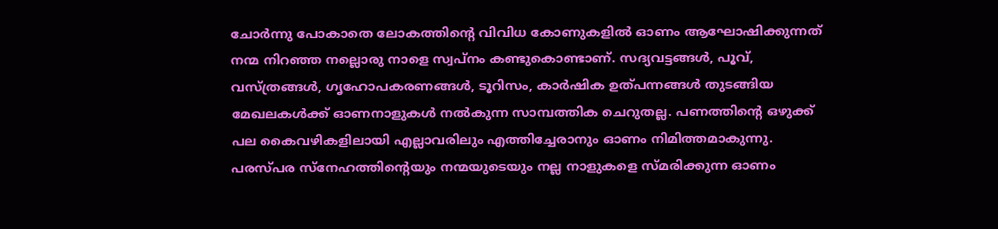ചോർന്നു പോകാതെ ലോകത്തിന്റെ വിവിധ കോണുകളിൽ ഓണം ആഘോഷിക്കുന്നത് നന്മ നിറഞ്ഞ നല്ലൊരു നാളെ സ്വപ്നം കണ്ടുകൊണ്ടാണ്. സദ്യവട്ടങ്ങൾ, പൂവ്, വസ്‌ത്രങ്ങൾ, ഗൃഹോപകരണങ്ങൾ, ടൂറിസം, കാർഷിക ഉത്‌പന്നങ്ങൾ തുടങ്ങിയ മേഖലകൾക്ക് ഓണനാളുകൾ നൽകുന്ന സാമ്പത്തിക ചെറുതല്ല. പണത്തിന്റെ ഒഴുക്ക് പല കൈവഴികളിലായി എല്ലാവരിലും എത്തിച്ചേരാനും ഓണം നിമിത്തമാകുന്നു. പരസ്‌പര സ്‌നേഹത്തിന്റെയും നന്മയുടെയും നല്ല നാളുകളെ സ്‌മരിക്കുന്ന ഓണം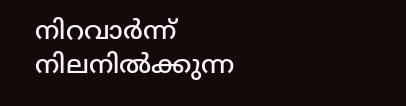നിറവാർന്ന് നിലനിൽക്കുന്ന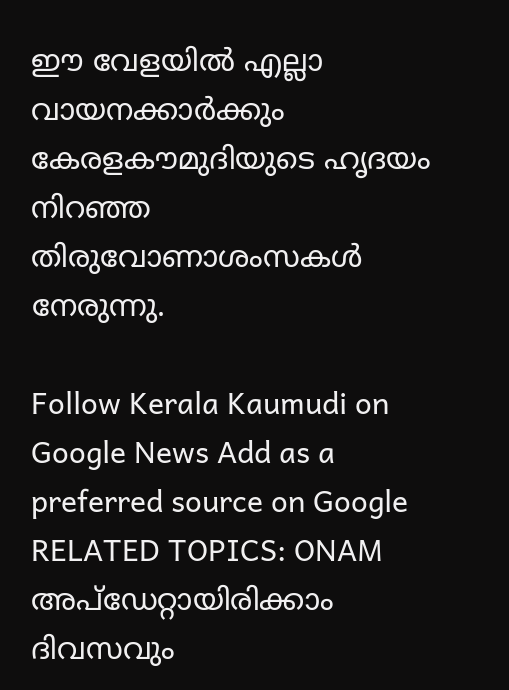ഈ വേളയിൽ എല്ലാ വായനക്കാർക്കും കേരളകൗമുദിയുടെ ഹൃദയം നിറഞ്ഞ തിരുവോണാശംസകൾ നേരുന്നു.

Follow Kerala Kaumudi on Google News Add as a preferred source on Google
RELATED TOPICS: ONAM
അപ്ഡേറ്റായിരിക്കാം ദിവസവും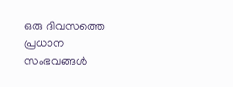ഒരു ദിവസത്തെ പ്രധാന സംഭവങ്ങൾ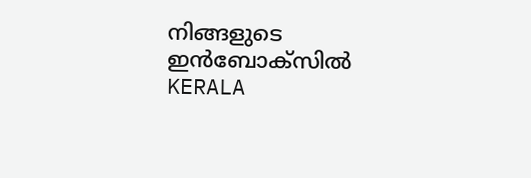നിങ്ങളുടെ ഇൻബോക്സിൽ
KERALA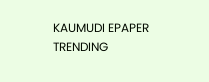KAUMUDI EPAPER
TRENDING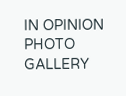IN OPINION
PHOTO GALLERY